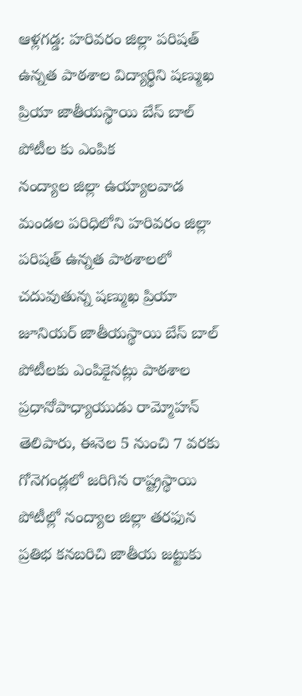ఆళ్లగడ్డ: హరివరం జిల్లా పరిషత్ ఉన్నత పాఠశాల విద్యార్థిని షణ్ముఖ ప్రియా జాతీయస్థాయి బేస్ బాల్ పోటీల కు ఎంపిక
నంద్యాల జిల్లా ఉయ్యాలవాడ మండల పరిధిలోని హరివరం జిల్లా పరిషత్ ఉన్నత పాఠశాలలో చదువుతున్న షణ్ముఖ ప్రియా జూనియర్ జాతీయస్థాయి బేస్ బాల్ పోటీలకు ఎంపికైనట్లు పాఠశాల ప్రధానోపాధ్యాయుడు రామ్మోహన్ తెలిపారు, ఈనెల 5 నుంచి 7 వరకు గోనెగండ్లలో జరిగిన రాష్ట్రస్థాయి పోటీల్లో నంద్యాల జిల్లా తరఫున ప్రతిభ కనబరిచి జాతీయ జట్టుకు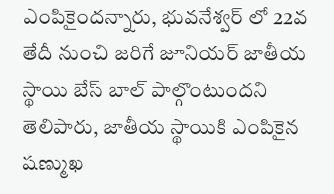ఎంపికైందన్నారు, భువనేశ్వర్ లో 22వ తేదీ నుంచి జరిగే జూనియర్ జాతీయ స్థాయి బేస్ బాల్ పాల్గొంటుందని తెలిపారు, జాతీయ స్థాయికి ఎంపికైన షణ్ముఖ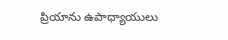ప్రియాను ఉపాధ్యాయులు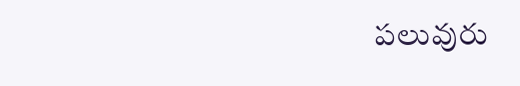పలువురు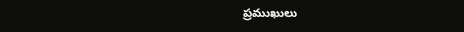ప్రముఖులు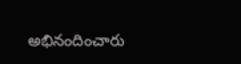అభినందించారు